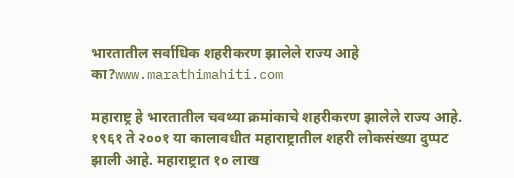भारतातील सर्वाधिक शहरीकरण झालेले राज्य आहे का?www.marathimahiti.com

महाराष्ट्र हे भारतातील चवथ्या क्रमांकाचे शहरीकरण झालेले राज्य आहे. १९६१ ते २००१ या कालावधीत महाराष्ट्रातील शहरी लोकसंख्या दुप्पट झाली आहे. महाराष्ट्रात १० लाख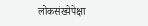लोकसंख्येपेक्षा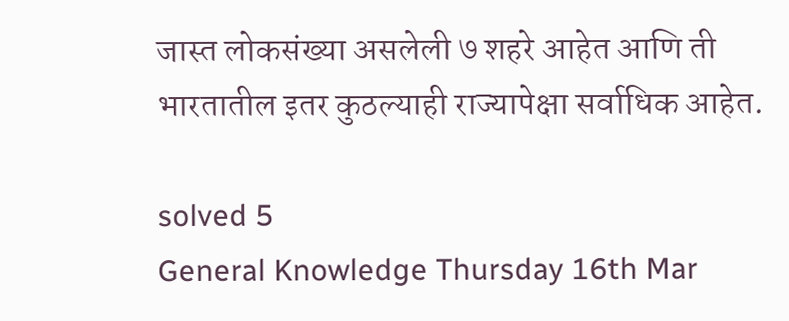जास्त लोकसंख्या असलेली ७ शहरे आहेत आणि ती भारतातील इतर कुठल्याही राज्यापेक्षा सर्वाधिक आहेत.

solved 5
General Knowledge Thursday 16th Mar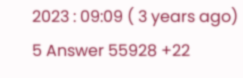2023 : 09:09 ( 3 years ago) 5 Answer 55928 +22